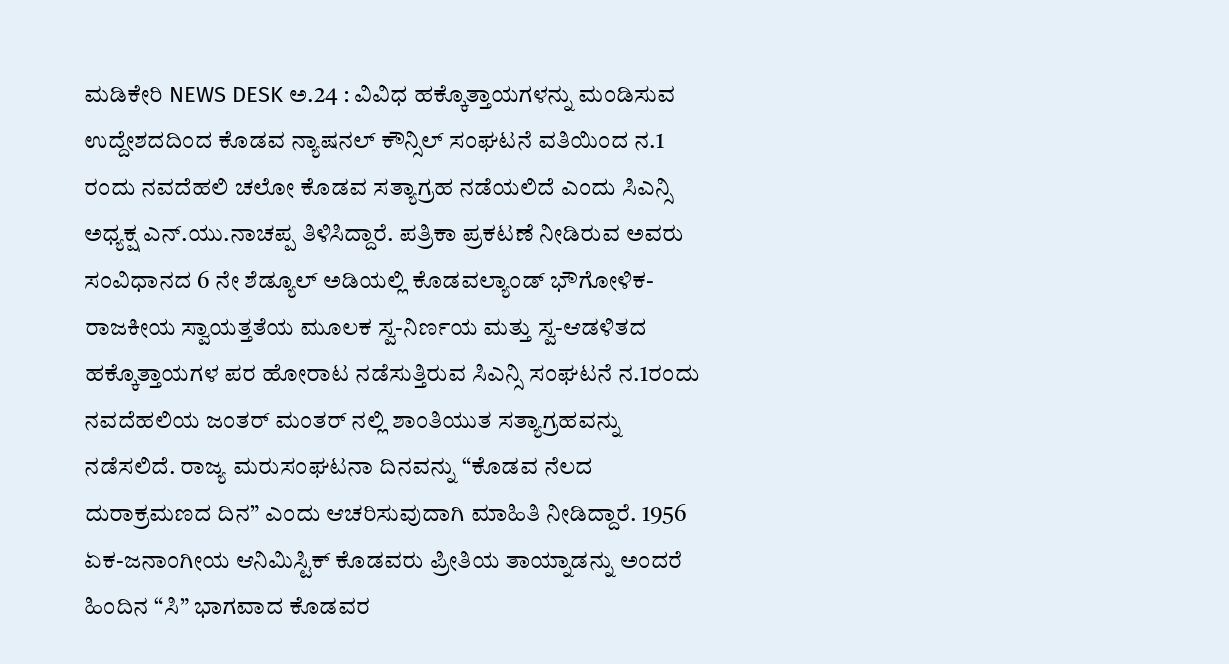ಮಡಿಕೇರಿ NEWS DESK ಅ.24 : ವಿವಿಧ ಹಕ್ಕೊತ್ತಾಯಗಳನ್ನು ಮಂಡಿಸುವ ಉದ್ದೇಶದದಿಂದ ಕೊಡವ ನ್ಯಾಷನಲ್ ಕೌನ್ಸಿಲ್ ಸಂಘಟನೆ ವತಿಯಿಂದ ನ.1 ರಂದು ನವದೆಹಲಿ ಚಲೋ ಕೊಡವ ಸತ್ಯಾಗ್ರಹ ನಡೆಯಲಿದೆ ಎಂದು ಸಿಎನ್ಸಿ ಅಧ್ಯಕ್ಷ ಎನ್.ಯು.ನಾಚಪ್ಪ ತಿಳಿಸಿದ್ದಾರೆ. ಪತ್ರಿಕಾ ಪ್ರಕಟಣೆ ನೀಡಿರುವ ಅವರು ಸಂವಿಧಾನದ 6 ನೇ ಶೆಡ್ಯೂಲ್ ಅಡಿಯಲ್ಲಿ ಕೊಡವಲ್ಯಾಂಡ್ ಭೌಗೋಳಿಕ-ರಾಜಕೀಯ ಸ್ವಾಯತ್ತತೆಯ ಮೂಲಕ ಸ್ವ-ನಿರ್ಣಯ ಮತ್ತು ಸ್ವ-ಆಡಳಿತದ ಹಕ್ಕೊತ್ತಾಯಗಳ ಪರ ಹೋರಾಟ ನಡೆಸುತ್ತಿರುವ ಸಿಎನ್ಸಿ ಸಂಘಟನೆ ನ.1ರಂದು ನವದೆಹಲಿಯ ಜಂತರ್ ಮಂತರ್ ನಲ್ಲಿ ಶಾಂತಿಯುತ ಸತ್ಯಾಗ್ರಹವನ್ನು ನಡೆಸಲಿದೆ. ರಾಜ್ಯ ಮರುಸಂಘಟನಾ ದಿನವನ್ನು “ಕೊಡವ ನೆಲದ ದುರಾಕ್ರಮಣದ ದಿನ” ಎಂದು ಆಚರಿಸುವುದಾಗಿ ಮಾಹಿತಿ ನೀಡಿದ್ದಾರೆ. 1956 ಏಕ-ಜನಾಂಗೀಯ ಆನಿಮಿಸ್ಟಿಕ್ ಕೊಡವರು ಪ್ರೀತಿಯ ತಾಯ್ನಾಡನ್ನು ಅಂದರೆ ಹಿಂದಿನ “ಸಿ” ಭಾಗವಾದ ಕೊಡವರ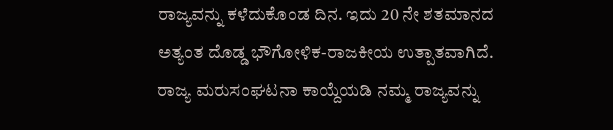ರಾಜ್ಯವನ್ನು ಕಳೆದುಕೊಂಡ ದಿನ. ಇದು 20 ನೇ ಶತಮಾನದ ಅತ್ಯಂತ ದೊಡ್ಡ ಭೌಗೋಳಿಕ-ರಾಜಕೀಯ ಉತ್ಪಾತವಾಗಿದೆ. ರಾಜ್ಯ ಮರುಸಂಘಟನಾ ಕಾಯ್ದೆಯಡಿ ನಮ್ಮ ರಾಜ್ಯವನ್ನು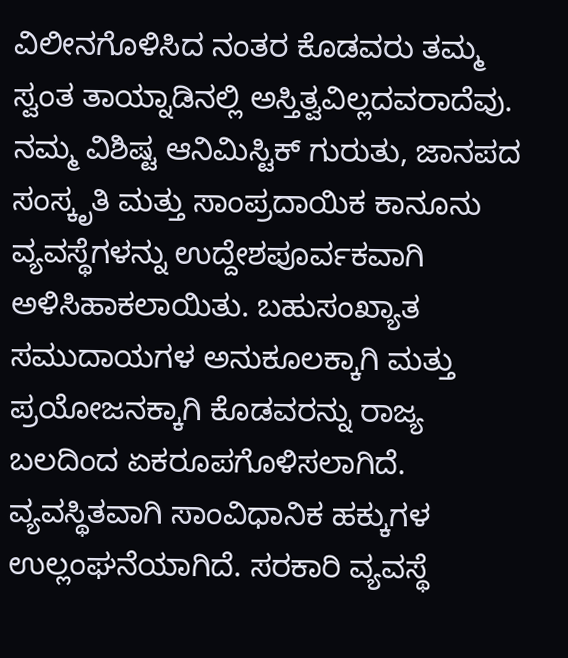ವಿಲೀನಗೊಳಿಸಿದ ನಂತರ ಕೊಡವರು ತಮ್ಮ ಸ್ವಂತ ತಾಯ್ನಾಡಿನಲ್ಲಿ ಅಸ್ತಿತ್ವವಿಲ್ಲದವರಾದೆವು. ನಮ್ಮ ವಿಶಿಷ್ಟ ಆನಿಮಿಸ್ಟಿಕ್ ಗುರುತು, ಜಾನಪದ ಸಂಸ್ಕೃತಿ ಮತ್ತು ಸಾಂಪ್ರದಾಯಿಕ ಕಾನೂನು ವ್ಯವಸ್ಥೆಗಳನ್ನು ಉದ್ದೇಶಪೂರ್ವಕವಾಗಿ ಅಳಿಸಿಹಾಕಲಾಯಿತು. ಬಹುಸಂಖ್ಯಾತ ಸಮುದಾಯಗಳ ಅನುಕೂಲಕ್ಕಾಗಿ ಮತ್ತು ಪ್ರಯೋಜನಕ್ಕಾಗಿ ಕೊಡವರನ್ನು ರಾಜ್ಯ ಬಲದಿಂದ ಏಕರೂಪಗೊಳಿಸಲಾಗಿದೆ. ವ್ಯವಸ್ಥಿತವಾಗಿ ಸಾಂವಿಧಾನಿಕ ಹಕ್ಕುಗಳ ಉಲ್ಲಂಘನೆಯಾಗಿದೆ. ಸರಕಾರಿ ವ್ಯವಸ್ಥೆ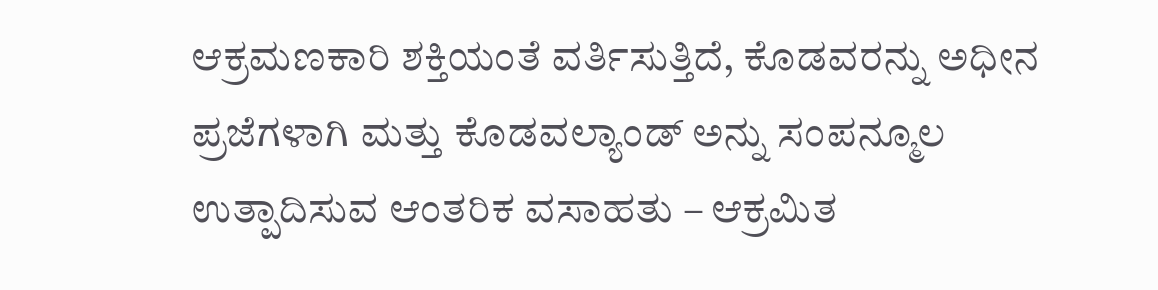ಆಕ್ರಮಣಕಾರಿ ಶಕ್ತಿಯಂತೆ ವರ್ತಿಸುತ್ತಿದೆ, ಕೊಡವರನ್ನು ಅಧೀನ ಪ್ರಜೆಗಳಾಗಿ ಮತ್ತು ಕೊಡವಲ್ಯಾಂಡ್ ಅನ್ನು ಸಂಪನ್ಮೂಲ ಉತ್ಪಾದಿಸುವ ಆಂತರಿಕ ವಸಾಹತು – ಆಕ್ರಮಿತ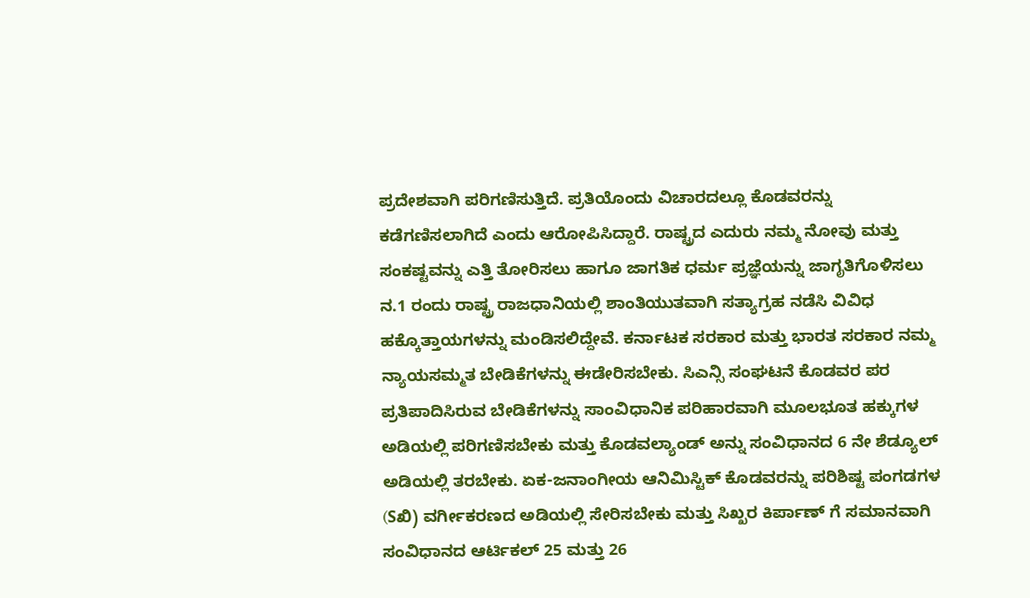ಪ್ರದೇಶವಾಗಿ ಪರಿಗಣಿಸುತ್ತಿದೆ. ಪ್ರತಿಯೊಂದು ವಿಚಾರದಲ್ಲೂ ಕೊಡವರನ್ನು ಕಡೆಗಣಿಸಲಾಗಿದೆ ಎಂದು ಆರೋಪಿಸಿದ್ದಾರೆ. ರಾಷ್ಟ್ರದ ಎದುರು ನಮ್ಮ ನೋವು ಮತ್ತು ಸಂಕಷ್ಟವನ್ನು ಎತ್ತಿ ತೋರಿಸಲು ಹಾಗೂ ಜಾಗತಿಕ ಧರ್ಮ ಪ್ರಜ್ಞೆಯನ್ನು ಜಾಗೃತಿಗೊಳಿಸಲು ನ.1 ರಂದು ರಾಷ್ಟ್ರ ರಾಜಧಾನಿಯಲ್ಲಿ ಶಾಂತಿಯುತವಾಗಿ ಸತ್ಯಾಗ್ರಹ ನಡೆಸಿ ವಿವಿಧ ಹಕ್ಕೊತ್ತಾಯಗಳನ್ನು ಮಂಡಿಸಲಿದ್ದೇವೆ. ಕರ್ನಾಟಕ ಸರಕಾರ ಮತ್ತು ಭಾರತ ಸರಕಾರ ನಮ್ಮ ನ್ಯಾಯಸಮ್ಮತ ಬೇಡಿಕೆಗಳನ್ನು ಈಡೇರಿಸಬೇಕು. ಸಿಎನ್ಸಿ ಸಂಘಟನೆ ಕೊಡವರ ಪರ ಪ್ರತಿಪಾದಿಸಿರುವ ಬೇಡಿಕೆಗಳನ್ನು ಸಾಂವಿಧಾನಿಕ ಪರಿಹಾರವಾಗಿ ಮೂಲಭೂತ ಹಕ್ಕುಗಳ ಅಡಿಯಲ್ಲಿ ಪರಿಗಣಿಸಬೇಕು ಮತ್ತು ಕೊಡವಲ್ಯಾಂಡ್ ಅನ್ನು ಸಂವಿಧಾನದ 6 ನೇ ಶೆಡ್ಯೂಲ್ ಅಡಿಯಲ್ಲಿ ತರಬೇಕು. ಏಕ-ಜನಾಂಗೀಯ ಆನಿಮಿಸ್ಟಿಕ್ ಕೊಡವರನ್ನು ಪರಿಶಿಷ್ಟ ಪಂಗಡಗಳ (Sಖಿ) ವರ್ಗೀಕರಣದ ಅಡಿಯಲ್ಲಿ ಸೇರಿಸಬೇಕು ಮತ್ತು ಸಿಖ್ಖರ ಕಿರ್ಪಾಣ್ ಗೆ ಸಮಾನವಾಗಿ ಸಂವಿಧಾನದ ಆರ್ಟಿಕಲ್ 25 ಮತ್ತು 26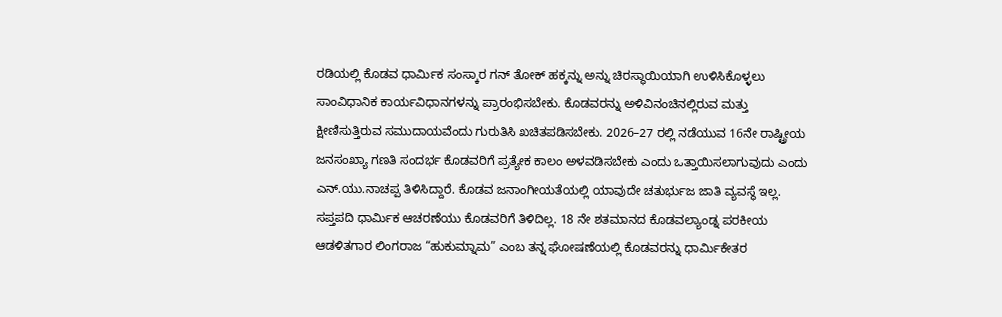ರಡಿಯಲ್ಲಿ ಕೊಡವ ಧಾರ್ಮಿಕ ಸಂಸ್ಕಾರ ಗನ್ ತೋಕ್ ಹಕ್ಕನ್ನು ಅನ್ನು ಚಿರಸ್ಥಾಯಿಯಾಗಿ ಉಳಿಸಿಕೊಳ್ಳಲು ಸಾಂವಿಧಾನಿಕ ಕಾರ್ಯವಿಧಾನಗಳನ್ನು ಪ್ರಾರಂಭಿಸಬೇಕು. ಕೊಡವರನ್ನು ಅಳಿವಿನಂಚಿನಲ್ಲಿರುವ ಮತ್ತು ಕ್ಷೀಣಿಸುತ್ತಿರುವ ಸಮುದಾಯವೆಂದು ಗುರುತಿಸಿ ಖಚಿತಪಡಿಸಬೇಕು. 2026–27 ರಲ್ಲಿ ನಡೆಯುವ 16ನೇ ರಾಷ್ಟ್ರೀಯ ಜನಸಂಖ್ಯಾ ಗಣತಿ ಸಂದರ್ಭ ಕೊಡವರಿಗೆ ಪ್ರತ್ಯೇಕ ಕಾಲಂ ಅಳವಡಿಸಬೇಕು ಎಂದು ಒತ್ತಾಯಿಸಲಾಗುವುದು ಎಂದು ಎನ್.ಯು.ನಾಚಪ್ಪ ತಿಳಿಸಿದ್ದಾರೆ. ಕೊಡವ ಜನಾಂಗೀಯತೆಯಲ್ಲಿ ಯಾವುದೇ ಚತುರ್ಭುಜ ಜಾತಿ ವ್ಯವಸ್ಥೆ ಇಲ್ಲ. ಸಪ್ತಪದಿ ಧಾರ್ಮಿಕ ಆಚರಣೆಯು ಕೊಡವರಿಗೆ ತಿಳಿದಿಲ್ಲ. 18 ನೇ ಶತಮಾನದ ಕೊಡವಲ್ಯಾಂಡ್ನ ಪರಕೀಯ ಆಡಳಿತಗಾರ ಲಿಂಗರಾಜ “ಹುಕುಮ್ನಾಮ” ಎಂಬ ತನ್ನ ಘೋಷಣೆಯಲ್ಲಿ ಕೊಡವರನ್ನು ಧಾರ್ಮಿಕೇತರ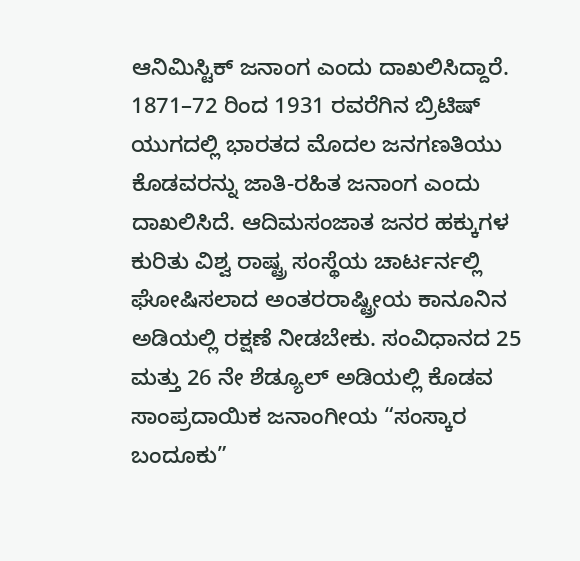ಆನಿಮಿಸ್ಟಿಕ್ ಜನಾಂಗ ಎಂದು ದಾಖಲಿಸಿದ್ದಾರೆ. 1871–72 ರಿಂದ 1931 ರವರೆಗಿನ ಬ್ರಿಟಿಷ್ ಯುಗದಲ್ಲಿ ಭಾರತದ ಮೊದಲ ಜನಗಣತಿಯು ಕೊಡವರನ್ನು ಜಾತಿ-ರಹಿತ ಜನಾಂಗ ಎಂದು ದಾಖಲಿಸಿದೆ. ಆದಿಮಸಂಜಾತ ಜನರ ಹಕ್ಕುಗಳ ಕುರಿತು ವಿಶ್ವ ರಾಷ್ಟ್ರ ಸಂಸ್ಥೆಯ ಚಾರ್ಟರ್ನಲ್ಲಿ ಘೋಷಿಸಲಾದ ಅಂತರರಾಷ್ಟ್ರೀಯ ಕಾನೂನಿನ ಅಡಿಯಲ್ಲಿ ರಕ್ಷಣೆ ನೀಡಬೇಕು. ಸಂವಿಧಾನದ 25 ಮತ್ತು 26 ನೇ ಶೆಡ್ಯೂಲ್ ಅಡಿಯಲ್ಲಿ ಕೊಡವ ಸಾಂಪ್ರದಾಯಿಕ ಜನಾಂಗೀಯ “ಸಂಸ್ಕಾರ ಬಂದೂಕು”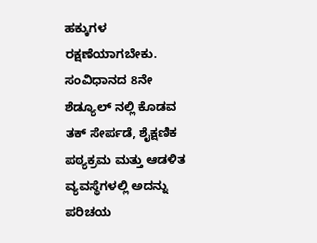ಹಕ್ಕುಗಳ ರಕ್ಷಣೆಯಾಗಬೇಕು. ಸಂವಿಧಾನದ 8ನೇ ಶೆಡ್ಯೂಲ್ ನಲ್ಲಿ ಕೊಡವ ತಕ್ ಸೇರ್ಪಡೆ, ಶೈಕ್ಷಣಿಕ ಪಠ್ಯಕ್ರಮ ಮತ್ತು ಆಡಳಿತ ವ್ಯವಸ್ಥೆಗಳಲ್ಲಿ ಅದನ್ನು ಪರಿಚಯ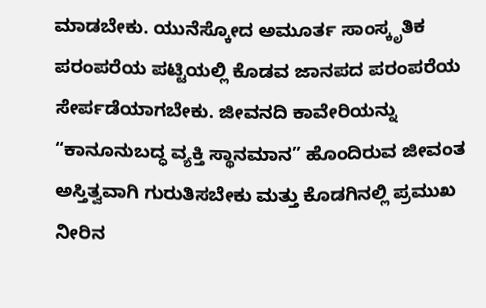ಮಾಡಬೇಕು. ಯುನೆಸ್ಕೋದ ಅಮೂರ್ತ ಸಾಂಸ್ಕೃತಿಕ ಪರಂಪರೆಯ ಪಟ್ಟಿಯಲ್ಲಿ ಕೊಡವ ಜಾನಪದ ಪರಂಪರೆಯ ಸೇರ್ಪಡೆಯಾಗಬೇಕು. ಜೀವನದಿ ಕಾವೇರಿಯನ್ನು “ಕಾನೂನುಬದ್ಧ ವ್ಯಕ್ತಿ ಸ್ಥಾನಮಾನ” ಹೊಂದಿರುವ ಜೀವಂತ ಅಸ್ತಿತ್ವವಾಗಿ ಗುರುತಿಸಬೇಕು ಮತ್ತು ಕೊಡಗಿನಲ್ಲಿ ಪ್ರಮುಖ ನೀರಿನ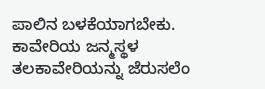ಪಾಲಿನ ಬಳಕೆಯಾಗಬೇಕು. ಕಾವೇರಿಯ ಜನ್ಮಸ್ಥಳ ತಲಕಾವೇರಿಯನ್ನು ಜೆರುಸಲೆಂ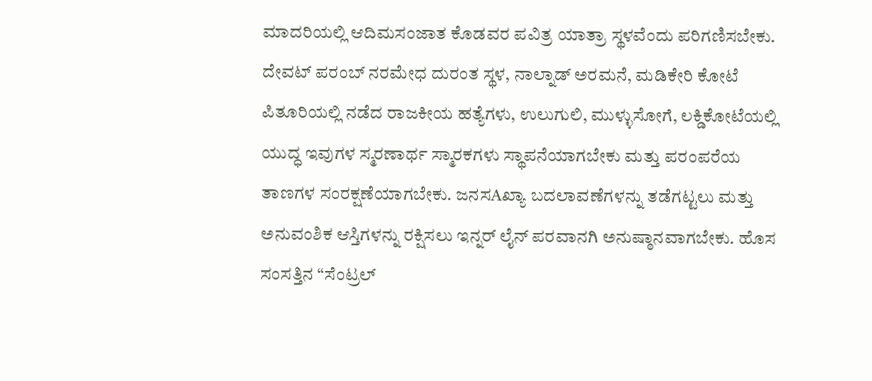ಮಾದರಿಯಲ್ಲಿ ಆದಿಮಸಂಜಾತ ಕೊಡವರ ಪವಿತ್ರ ಯಾತ್ರಾ ಸ್ಥಳವೆಂದು ಪರಿಗಣಿಸಬೇಕು.
ದೇವಟ್ ಪರಂಬ್ ನರಮೇಧ ದುರಂತ ಸ್ಥಳ, ನಾಲ್ನಾಡ್ ಅರಮನೆ, ಮಡಿಕೇರಿ ಕೋಟೆ ಪಿತೂರಿಯಲ್ಲಿ ನಡೆದ ರಾಜಕೀಯ ಹತ್ಯೆಗಳು, ಉಲುಗುಲಿ, ಮುಳ್ಳುಸೋಗೆ, ಲಕ್ಡಿಕೋಟೆಯಲ್ಲಿ ಯುದ್ಧ ಇವುಗಳ ಸ್ಮರಣಾರ್ಥ ಸ್ಮಾರಕಗಳು ಸ್ಥಾಪನೆಯಾಗಬೇಕು ಮತ್ತು ಪರಂಪರೆಯ ತಾಣಗಳ ಸಂರಕ್ಷಣೆಯಾಗಬೇಕು. ಜನಸAಖ್ಯಾ ಬದಲಾವಣೆಗಳನ್ನು ತಡೆಗಟ್ಟಲು ಮತ್ತು ಅನುವಂಶಿಕ ಆಸ್ತಿಗಳನ್ನು ರಕ್ಷಿಸಲು ಇನ್ನರ್ ಲೈನ್ ಪರವಾನಗಿ ಅನುಷ್ಠಾನವಾಗಬೇಕು. ಹೊಸ ಸಂಸತ್ತಿನ “ಸೆಂಟ್ರಲ್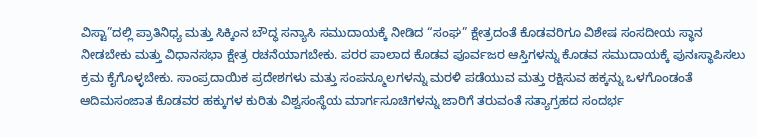ವಿಸ್ಟಾ”ದಲ್ಲಿ ಪ್ರಾತಿನಿಧ್ಯ ಮತ್ತು ಸಿಕ್ಕಿಂನ ಬೌದ್ಧ ಸನ್ಯಾಸಿ ಸಮುದಾಯಕ್ಕೆ ನೀಡಿದ “ಸಂಘ” ಕ್ಷೇತ್ರದಂತೆ ಕೊಡವರಿಗೂ ವಿಶೇಷ ಸಂಸದೀಯ ಸ್ಥಾನ ನೀಡಬೇಕು ಮತ್ತು ವಿಧಾನಸಭಾ ಕ್ಷೇತ್ರ ರಚನೆಯಾಗಬೇಕು. ಪರರ ಪಾಲಾದ ಕೊಡವ ಪೂರ್ವಜರ ಆಸ್ತಿಗಳನ್ನು ಕೊಡವ ಸಮುದಾಯಕ್ಕೆ ಪುನಃಸ್ಥಾಪಿಸಲು ಕ್ರಮ ಕೈಗೊಳ್ಳಬೇಕು. ಸಾಂಪ್ರದಾಯಿಕ ಪ್ರದೇಶಗಳು ಮತ್ತು ಸಂಪನ್ಮೂಲಗಳನ್ನು ಮರಳಿ ಪಡೆಯುವ ಮತ್ತು ರಕ್ಷಿಸುವ ಹಕ್ಕನ್ನು ಒಳಗೊಂಡಂತೆ ಆದಿಮಸಂಜಾತ ಕೊಡವರ ಹಕ್ಕುಗಳ ಕುರಿತು ವಿಶ್ವಸಂಸ್ಥೆಯ ಮಾರ್ಗಸೂಚಿಗಳನ್ನು ಜಾರಿಗೆ ತರುವಂತೆ ಸತ್ಯಾಗ್ರಹದ ಸಂದರ್ಭ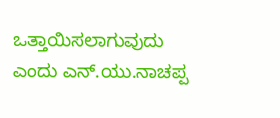ಒತ್ತಾಯಿಸಲಾಗುವುದು ಎಂದು ಎನ್.ಯು.ನಾಚಪ್ಪ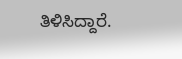ತಿಳಿಸಿದ್ದಾರೆ.